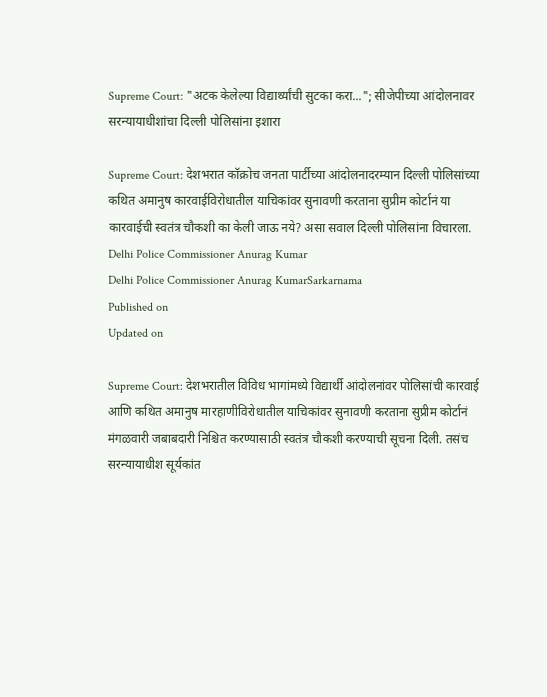Supreme Court: "अटक केलेल्या विद्यार्थ्यांची सुटका करा..."; सीजेपीच्या आंदोलनावर सरन्यायाधीशांचा दिल्ली पोलिसांना इशारा

Supreme Court: देशभरात कॉक्रोच जनता पार्टीच्या आंदोलनादरम्यान दिल्ली पोलिसांच्या कथित अमानुष कारवाईविरोधातील याचिकांवर सुनावणी करताना सुप्रीम कोर्टानं या कारवाईची स्वतंत्र चौकशी का केली जाऊ नये? असा सवाल दिल्ली पोलिसांना विचारला.
Delhi Police Commissioner Anurag Kumar
Delhi Police Commissioner Anurag KumarSarkarnama
Published on
Updated on

Supreme Court: देशभरातील विविध भागांमध्ये विद्यार्थी आंदोलनांवर पोलिसांची कारवाई आणि कथित अमानुष मारहाणीविरोधातील याचिकांवर सुनावणी करताना सुप्रीम कोर्टानं मंगळवारी जबाबदारी निश्चित करण्यासाठी स्वतंत्र चौकशी करण्याची सूचना दिली. तसंच सरन्यायाधीश सूर्यकांत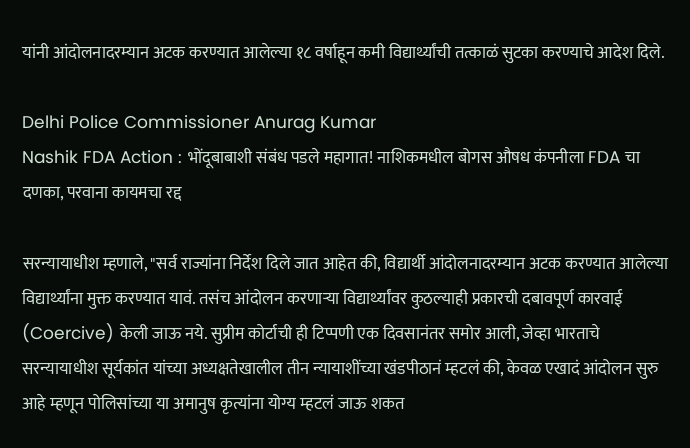यांनी आंदोलनादरम्यान अटक करण्यात आलेल्या १८ वर्षाहून कमी विद्यार्थ्यांची तत्काळं सुटका करण्याचे आदेश दिले.

Delhi Police Commissioner Anurag Kumar
Nashik FDA Action : भोंदूबाबाशी संबंध पडले महागात! नाशिकमधील बोगस औषध कंपनीला FDA चा दणका, परवाना कायमचा रद्द

सरन्यायाधीश म्हणाले, "सर्व राज्यांना निर्देश दिले जात आहेत की, विद्यार्थी आंदोलनादरम्यान अटक करण्यात आलेल्या विद्यार्थ्यांना मुक्त करण्यात यावं. तसंच आंदोलन करणाऱ्या विद्यार्थ्यांवर कुठल्याही प्रकारची दबावपूर्ण कारवाई (Coercive) केली जाऊ नये. सुप्रीम कोर्टाची ही टिप्पणी एक दिवसानंतर समोर आली, जेव्हा भारताचे सरन्यायाधीश सूर्यकांत यांच्या अध्यक्षतेखालील तीन न्यायाशींच्या खंडपीठानं म्हटलं की, केवळ एखादं आंदोलन सुरु आहे म्हणून पोलिसांच्या या अमानुष कृत्यांना योग्य म्हटलं जाऊ शकत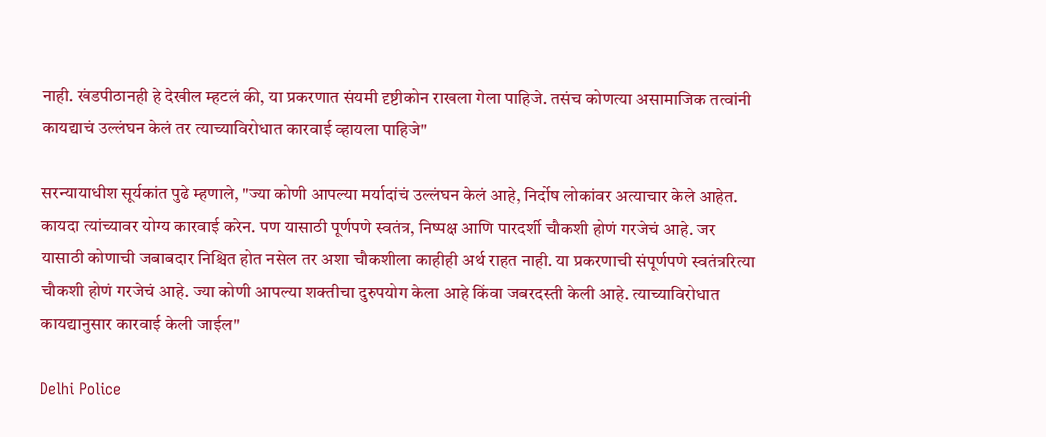नाही. खंडपीठानही हे देखील म्हटलं की, या प्रकरणात संयमी दृष्टीकोन राखला गेला पाहिजे. तसंच कोणत्या असामाजिक तत्वांनी कायद्याचं उल्लंघन केलं तर त्याच्याविरोधात कारवाई व्हायला पाहिजे"

सरन्यायाधीश सूर्यकांत पुढे म्हणाले, "ज्या कोणी आपल्या मर्यादांचं उल्लंघन केलं आहे, निर्दोष लोकांवर अत्याचार केले आहेत. कायदा त्यांच्यावर योग्य कारवाई करेन. पण यासाठी पूर्णपणे स्वतंत्र, निष्पक्ष आणि पारदर्शी चौकशी होणं गरजेचं आहे. जर यासाठी कोणाची जबाबदार निश्चित होत नसेल तर अशा चौकशीला काहीही अर्थ राहत नाही. या प्रकरणाची संपूर्णपणे स्वतंत्ररित्या चौकशी होणं गरजेचं आहे. ज्या कोणी आपल्या शक्तीचा दुरुपयोग केला आहे किंवा जबरदस्ती केली आहे. त्याच्याविरोधात कायद्यानुसार कारवाई केली जाईल"

Delhi Police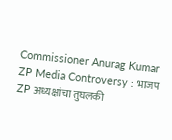Commissioner Anurag Kumar
ZP Media Controversy : भाजप ZP अध्यक्षांचा तुघलकी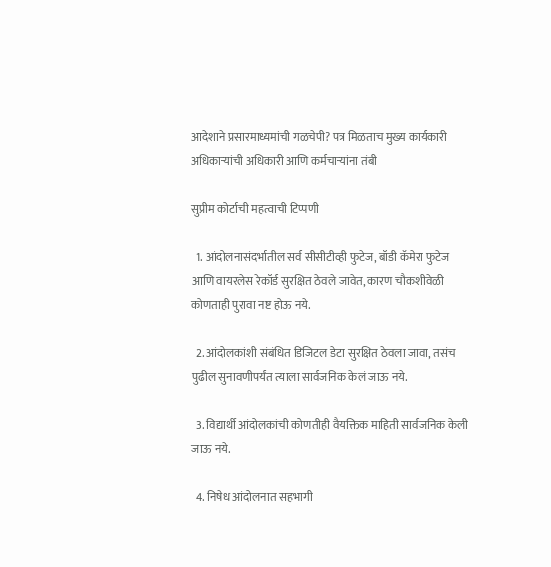आदेशाने प्रसारमाध्यमांची गळचेपी? पत्र मिळताच मुख्य कार्यकारी अधिकाऱ्यांची अधिकारी आणि कर्मचाऱ्यांना तंबी

सुप्रीम कोर्टाची महत्वाची टिप्पणी

  1. आंदोलनासंदर्भातील सर्व सीसीटीव्ही फुटेज, बॉडी कॅमेरा फुटेज आणि वायरलेस रेकॉर्ड सुरक्षित ठेवले जावेत, कारण चौकशीवेळी कोणताही पुरावा नष्ट होऊ नये.

  2. आंदोलकांशी संबंधित डिजिटल डेटा सुरक्षित ठेवला जावा, तसंच पुढील सुनावणीपर्यंत त्याला सार्वजनिक केलं जाऊ नये.

  3. विद्यार्थी आंदोलकांची कोणतीही वैयक्तिक माहिती सार्वजनिक केली जाऊ नये.

  4. निषेध आंदोलनात सहभागी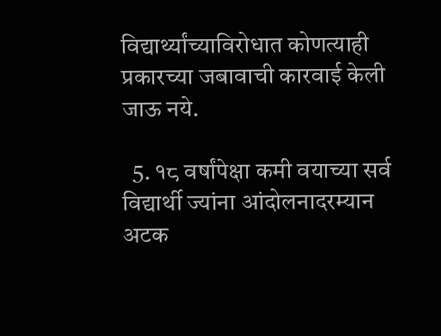विद्यार्थ्यांच्याविरोधात कोणत्याही प्रकारच्या जबावाची कारवाई केली जाऊ नये.

  5. १८ वर्षांपेक्षा कमी वयाच्या सर्व विद्यार्थी ज्यांना आंदोलनादरम्यान अटक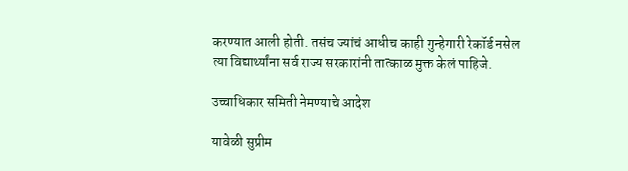करण्यात आली होती. तसंच ज्यांचं आधीच काही गुन्हेगारी रेकॉर्ड नसेल त्या विद्यार्थ्यांना सर्व राज्य सरकारांनी तात्काळ मुक्त केलं पाहिजे.

उच्चाधिकार समिती नेमण्याचे आदेश

यावेळी सुप्रीम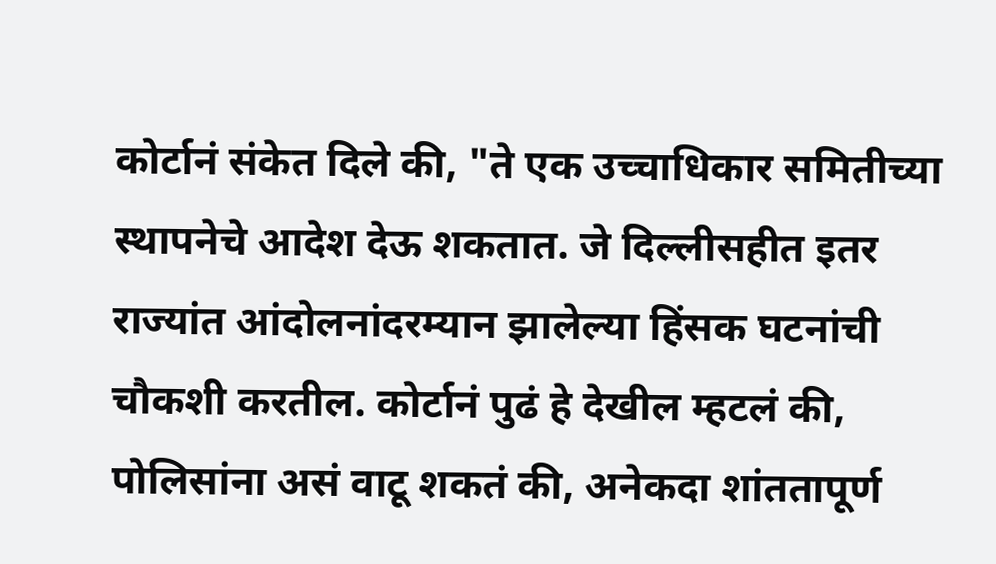कोर्टानं संकेत दिले की, "ते एक उच्चाधिकार समितीच्या स्थापनेचे आदेश देऊ शकतात. जे दिल्लीसहीत इतर राज्यांत आंदोलनांदरम्यान झालेल्या हिंसक घटनांची चौकशी करतील. कोर्टानं पुढं हे देखील म्हटलं की, पोलिसांना असं वाटू शकतं की, अनेकदा शांततापूर्ण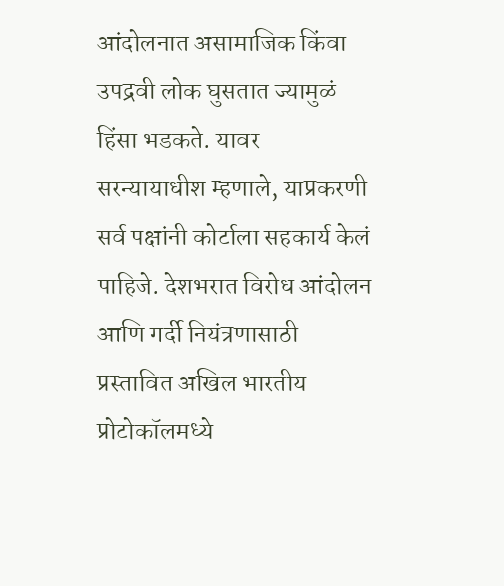आंदोलनात असामाजिक किंवा उपद्रवी लोक घुसतात ज्यामुळं हिंसा भडकते. यावर सरन्यायाधीश म्हणाले, याप्रकरणी सर्व पक्षांनी कोर्टाला सहकार्य केलं पाहिजे. देशभरात विरोध आंदोलन आणि गर्दी नियंत्रणासाठी प्रस्तावित अखिल भारतीय प्रोटोकॉलमध्ये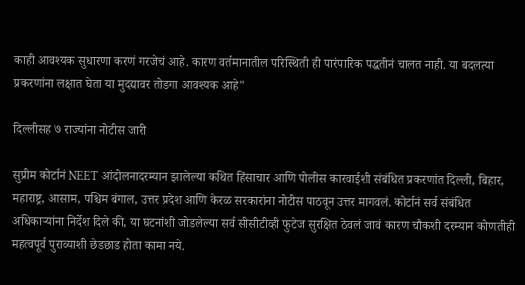काही आवश्यक सुधारणा करणं गरजेचं आहे. कारण वर्तमानातील परिस्थिती ही पारंपारिक पद्धतीनं चालत नाही. या बदलत्या प्रकरणांना लक्षात घेता या मुदद्यावर तोडगा आवश्यक आहे"

दिल्लीसह ७ राज्यांना नोटीस जारी

सुप्रीम कोर्टानं NEET आंदोलनादरम्यान झालेल्या कथित हिंसाचार आणि पोलीस कारवाईशी संबंधित प्रकरणांत दिल्ली, बिहार, महाराष्ट्र, आसाम, पश्चिम बंगाल, उत्तर प्रदेश आणि केरळ सरकारांना नोटीस पाठवून उत्तर मागवलं. कोर्टानं सर्व संबंधित अधिकाऱ्यांना निर्देश दिले की, या घटनांशी जोडलेल्या सर्व सीसीटीव्ही फुटेज सुरक्षित ठेवलं जावं कारण चौकशी दरम्यान कोणतीही महत्वपूर्व पुराव्याशी छेडछाड होता कामा नये.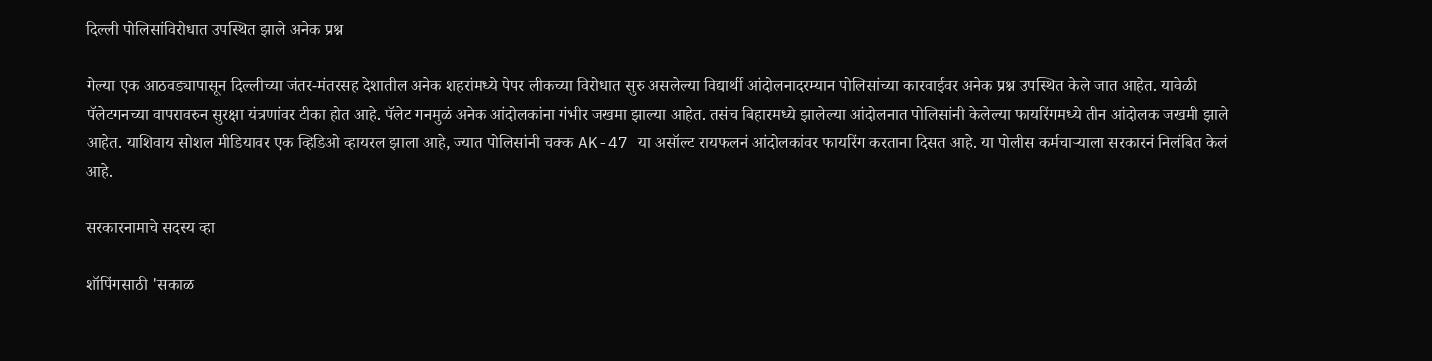दिल्ली पोलिसांविरोधात उपस्थित झाले अनेक प्रश्न

गेल्या एक आठवड्यापासून दिल्लीच्या जंतर-मंतरसह देशातील अनेक शहरांमध्ये पेपर लीकच्या विरोधात सुरु असलेल्या विद्यार्थी आंदोलनादरम्यान पोलिसांच्या कारवाईवर अनेक प्रश्न उपस्थित केले जात आहेत. यावेळी पॅलेटगनच्या वापरावरुन सुरक्षा यंत्रणांवर टीका होत आहे. पॅलेट गनमुळं अनेक आंदोलकांना गंभीर जखमा झाल्या आहेत. तसंच बिहारमध्ये झालेल्या आंदोलनात पोलिसांनी केलेल्या फायरिंगमध्ये तीन आंदोलक जखमी झाले आहेत. याशिवाय सोशल मीडियावर एक व्हिडिओ व्हायरल झाला आहे, ज्यात पोलिसांनी चक्क AK-47 या असॉल्ट रायफलनं आंदोलकांवर फायरिंग करताना दिसत आहे. या पोलीस कर्मचाऱ्याला सरकारनं निलंबित केलं आहे.

सरकारनामाचे सदस्य व्हा

शॉपिंगसाठी 'सकाळ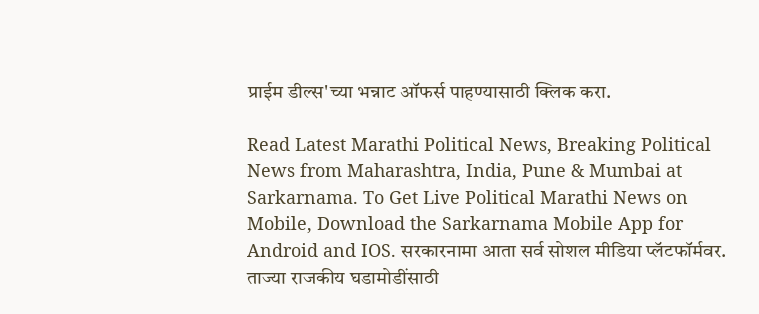प्राईम डील्स'च्या भन्नाट ऑफर्स पाहण्यासाठी क्लिक करा.

Read Latest Marathi Political News, Breaking Political News from Maharashtra, India, Pune & Mumbai at Sarkarnama. To Get Live Political Marathi News on Mobile, Download the Sarkarnama Mobile App for Android and IOS. सरकारनामा आता सर्व सोशल मीडिया प्लॅटफॉर्मवर. ताज्या राजकीय घडामोडींसाठी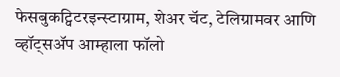फेसबुकट्विटरइन्स्टाग्राम, शेअर चॅट, टेलिग्रामवर आणि व्हॉट्सॲप आम्हाला फॉलो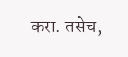करा. तसेच,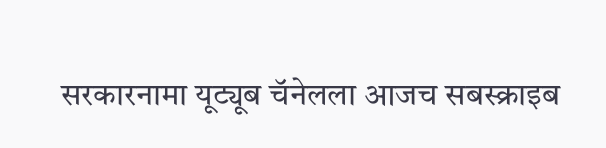सरकारनामा यूट्यूब चॅनेलला आजच सबस्क्राइब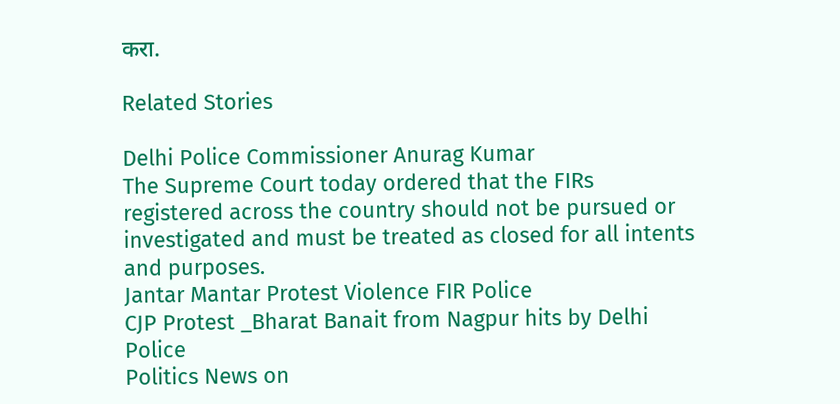करा.

Related Stories

Delhi Police Commissioner Anurag Kumar
The Supreme Court today ordered that the FIRs registered across the country should not be pursued or investigated and must be treated as closed for all intents and purposes.
Jantar Mantar Protest Violence FIR Police
CJP Protest _Bharat Banait from Nagpur hits by Delhi Police
Politics News on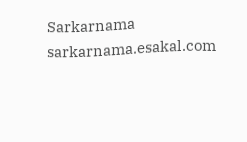Sarkarnama
sarkarnama.esakal.com